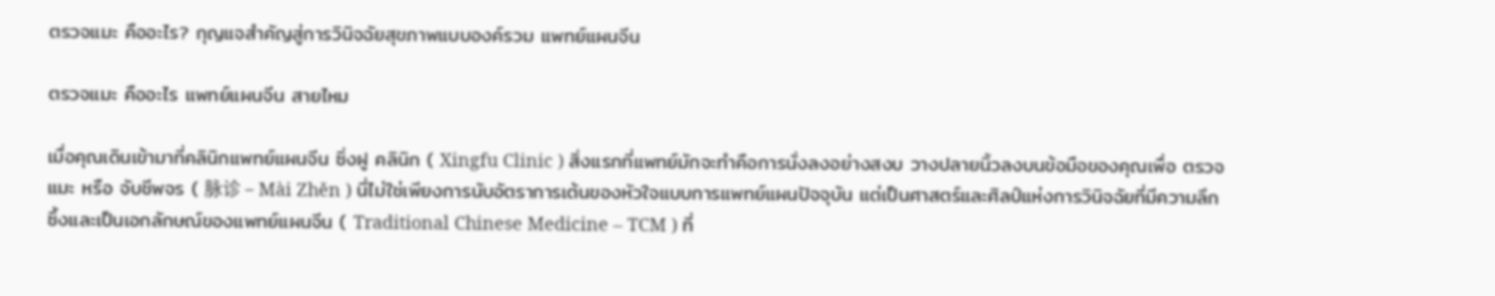ตรวจแมะ คืออะไร? กุญแจสำคัญสู่การวินิจฉัยสุขภาพแบบองค์รวม แพทย์แผนจีน

ตรวจแมะ คืออะไร แพทย์แผนจีน สายไหม

เมื่อคุณเดินเข้ามาที่คลินิกแพทย์แผนจีน ซิ่งฝู คลินิก ( Xingfu Clinic ) สิ่งแรกที่แพทย์มักจะทำคือการนั่งลงอย่างสงบ วางปลายนิ้วลงบนข้อมือของคุณเพื่อ ตรวจแมะ หรือ จับชีพจร ( 脉诊 – Mài Zhěn ) นี่ไม่ใช่เพียงการนับอัตราการเต้นของหัวใจแบบการแพทย์แผนปัจจุบัน แต่เป็นศาสตร์และศิลป์แห่งการวินิจฉัยที่มีความลึกซึ้งและเป็นเอกลักษณ์ของแพทย์แผนจีน ( Traditional Chinese Medicine – TCM ) ที่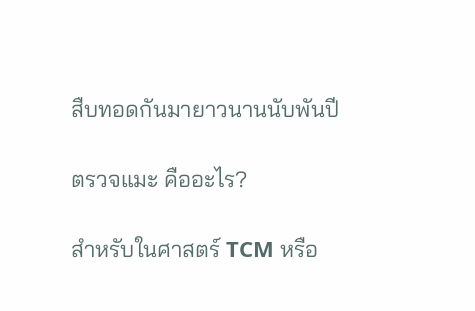สืบทอดกันมายาวนานนับพันปี

ตรวจแมะ คืออะไร?

สำหรับในศาสตร์ TCM หรือ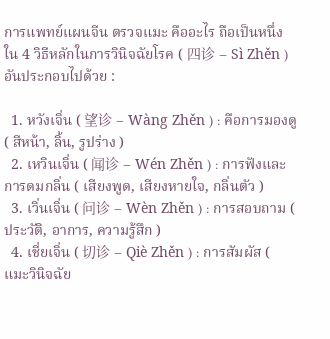การแพทย์แผนจีน ตรวจแมะ คืออะไร ถือเป็นหนึ่งใน 4 วิธีหลักในการวินิจฉัยโรค ( 四诊 – Sì Zhěn ) อันประกอบไปด้วย :

  1. หวังเจิ่น ( 望诊 – Wàng Zhěn ) : คือการมองดู ( สีหน้า, ลิ้น, รูปร่าง )
  2. เหวินเจิ่น ( 闻诊 – Wén Zhěn ) : การฟังและการดมกลิ่น ( เสียงพูด, เสียงหายใจ, กลิ่นตัว )
  3. เวิ่นเจิ่น ( 问诊 – Wèn Zhěn ) : การสอบถาม ( ประวัติ, อาการ, ความรู้สึก )
  4. เชี่ยเจิ่น ( 切诊 – Qiè Zhěn ) : การสัมผัส ( แมะวินิจฉัย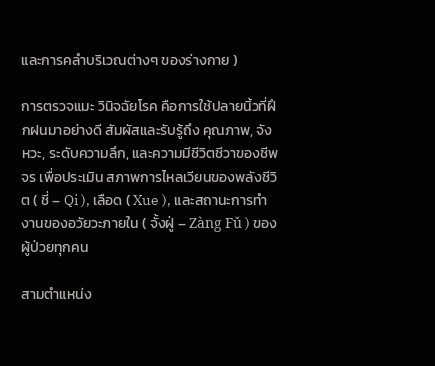และการคลำบริเวณต่างๆ ของร่างกาย )

การตรวจแมะ วินิจฉัยโรค คือการใช้ปลายนิ้วที่ฝึกฝนมาอย่างดี สัมผัสและรับรู้ถึง คุณภาพ, จังหวะ, ระดับความลึก, และความมีชีวิตชีวาของชีพจร เพื่อประเมิน สภาพการไหลเวียนของพลังชีวิต ( ชี่ – Qi ), เลือด ( Xue ), และสถานะการทำงานของอวัยวะภายใน ( จั้งฝู่ – Zàng Fǔ ) ของผู้ป่วยทุกคน

สามตำแหน่ง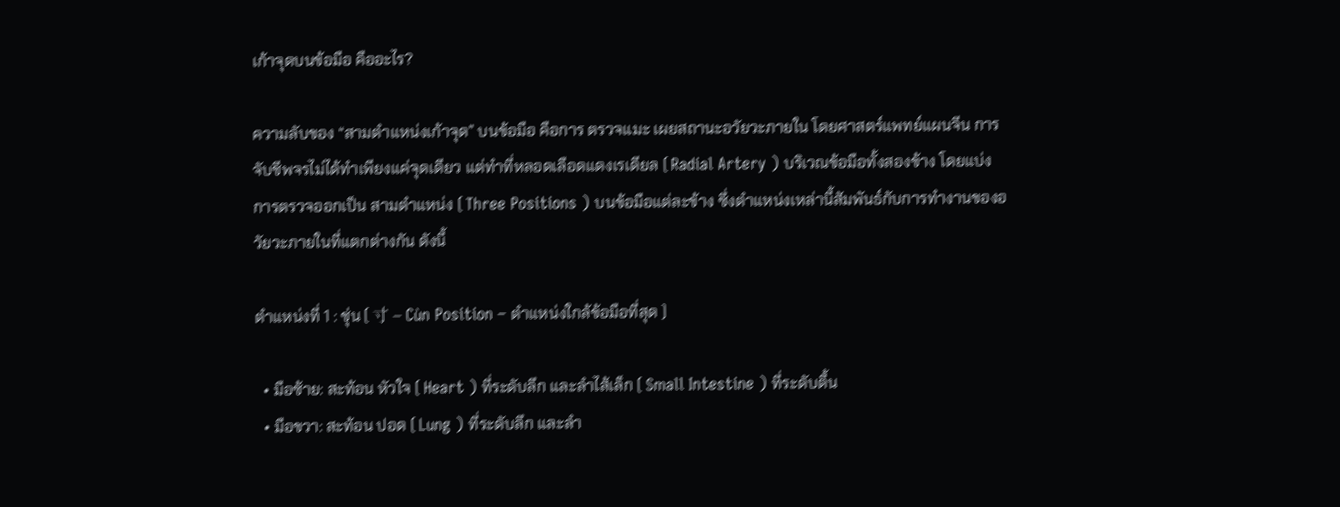เก้าจุดบนข้อมือ คืออะไร?

ความลับของ “สามตำแหน่งเก้าจุด” บนข้อมือ คือการ ตรวจแมะ เผยสถานะอวัยวะภายใน โดยศาสตร์แพทย์แผนจีน การจับชีพจรไม่ได้ทำเพียงแค่จุดเดียว แต่ทำที่หลอดเลือดแดงเรเดียล ( Radial Artery ) บริเวณข้อมือทั้งสองข้าง โดยแบ่งการตรวจออกเป็น สามตำแหน่ง ( Three Positions ) บนข้อมือแต่ละข้าง ซึ่งตำแหน่งเหล่านี้สัมพันธ์กับการทำงานของอวัยวะภายในที่แตกต่างกัน ดังนี้

ตำแหน่งที่ 1 : ชุ่น ( 寸 – Cùn Position – ตำแหน่งใกล้ข้อมือที่สุด )

  • มือซ้าย: สะท้อน หัวใจ ( Heart ) ที่ระดับลึก และลำไส้เล็ก ( Small Intestine ) ที่ระดับตื้น
  • มือขวา: สะท้อน ปอด ( Lung ) ที่ระดับลึก และลำ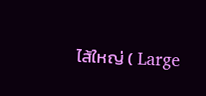ไส้ใหญ่ ( Large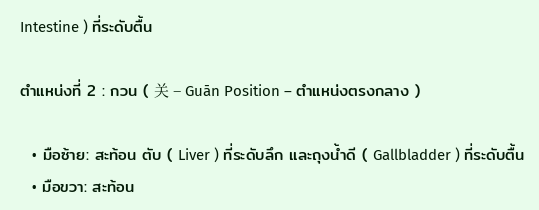Intestine ) ที่ระดับตื้น

ตำแหน่งที่ 2 : กวน ( 关 – Guān Position – ตำแหน่งตรงกลาง )

  • มือซ้าย: สะท้อน ตับ ( Liver ) ที่ระดับลึก และถุงน้ำดี ( Gallbladder ) ที่ระดับตื้น
  • มือขวา: สะท้อน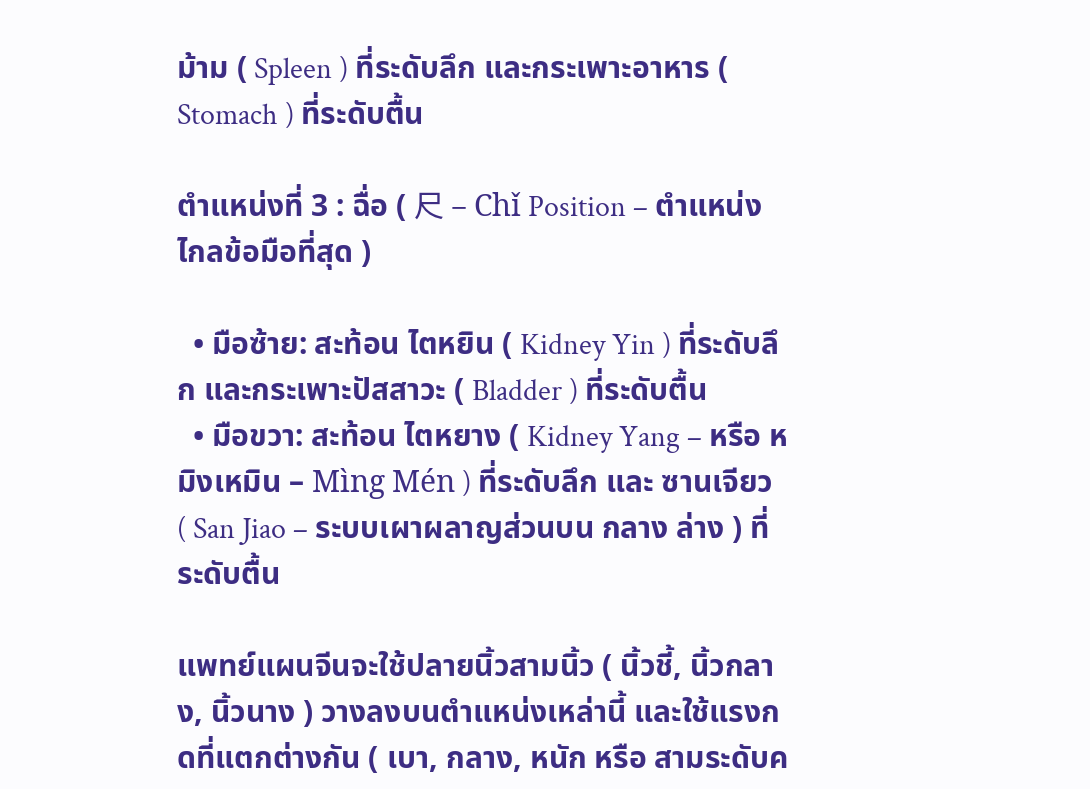ม้าม ( Spleen ) ที่ระดับลึก และกระเพาะอาหาร ( Stomach ) ที่ระดับตื้น

ตำแหน่งที่ 3 : ฉื่อ ( 尺 – Chǐ Position – ตำแหน่งไกลข้อมือที่สุด )

  • มือซ้าย: สะท้อน ไตหยิน ( Kidney Yin ) ที่ระดับลึก และกระเพาะปัสสาวะ ( Bladder ) ที่ระดับตื้น
  • มือขวา: สะท้อน ไตหยาง ( Kidney Yang – หรือ หมิงเหมิน – Mìng Mén ) ที่ระดับลึก และ ซานเจียว ( San Jiao – ระบบเผาผลาญส่วนบน กลาง ล่าง ) ที่ระดับตื้น

แพทย์แผนจีนจะใช้ปลายนิ้วสามนิ้ว ( นิ้วชี้, นิ้วกลาง, นิ้วนาง ) วางลงบนตำแหน่งเหล่านี้ และใช้แรงกดที่แตกต่างกัน ( เบา, กลาง, หนัก หรือ สามระดับค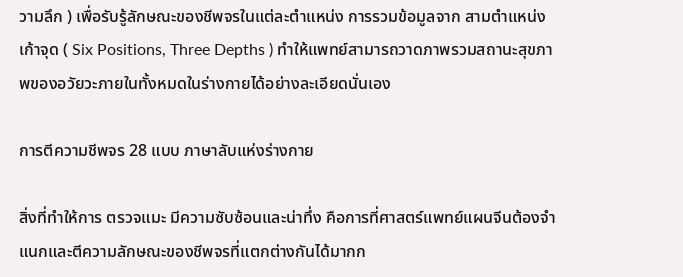วามลึก ) เพื่อรับรู้ลักษณะของชีพจรในแต่ละตำแหน่ง การรวมข้อมูลจาก สามตำแหน่ง เก้าจุด ( Six Positions, Three Depths ) ทำให้แพทย์สามารถวาดภาพรวมสถานะสุขภาพของอวัยวะภายในทั้งหมดในร่างกายได้อย่างละเอียดนั่นเอง

การตีความชีพจร 28 แบบ ภาษาลับแห่งร่างกาย

สิ่งที่ทำให้การ ตรวจแมะ มีความซับซ้อนและน่าทึ่ง คือการที่ศาสตร์แพทย์แผนจีนต้องจำแนกและตีความลักษณะของชีพจรที่แตกต่างกันได้มากก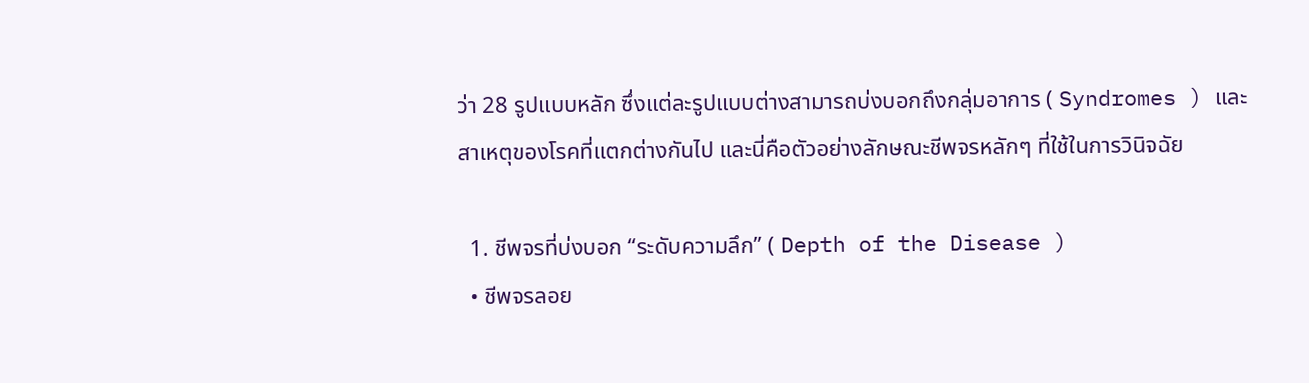ว่า 28 รูปแบบหลัก ซึ่งแต่ละรูปแบบต่างสามารถบ่งบอกถึงกลุ่มอาการ ( Syndromes ) และสาเหตุของโรคที่แตกต่างกันไป และนี่คือตัวอย่างลักษณะชีพจรหลักๆ ที่ใช้ในการวินิจฉัย

  1. ชีพจรที่บ่งบอก “ระดับความลึก” ( Depth of the Disease )
  • ชีพจรลอย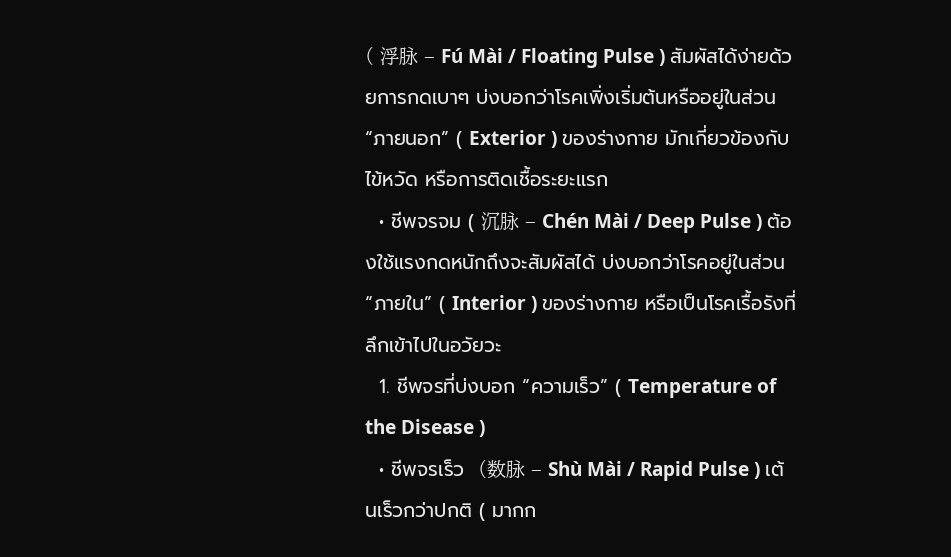( 浮脉 – Fú Mài / Floating Pulse ) สัมผัสได้ง่ายด้วยการกดเบาๆ บ่งบอกว่าโรคเพิ่งเริ่มต้นหรืออยู่ในส่วน “ภายนอก” ( Exterior ) ของร่างกาย มักเกี่ยวข้องกับไข้หวัด หรือการติดเชื้อระยะแรก
  • ชีพจรจม ( 沉脉 – Chén Mài / Deep Pulse ) ต้องใช้แรงกดหนักถึงจะสัมผัสได้ บ่งบอกว่าโรคอยู่ในส่วน “ภายใน” ( Interior ) ของร่างกาย หรือเป็นโรคเรื้อรังที่ลึกเข้าไปในอวัยวะ
  1. ชีพจรที่บ่งบอก “ความเร็ว” ( Temperature of the Disease )
  • ชีพจรเร็ว  (数脉 – Shù Mài / Rapid Pulse ) เต้นเร็วกว่าปกติ ( มากก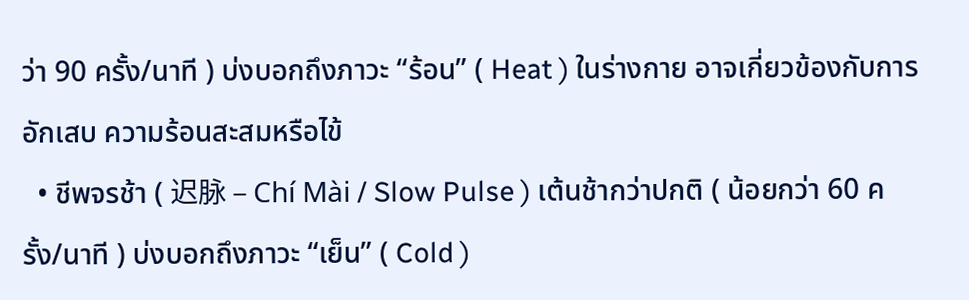ว่า 90 ครั้ง/นาที ) บ่งบอกถึงภาวะ “ร้อน” ( Heat ) ในร่างกาย อาจเกี่ยวข้องกับการอักเสบ ความร้อนสะสมหรือไข้
  • ชีพจรช้า ( 迟脉 – Chí Mài / Slow Pulse ) เต้นช้ากว่าปกติ ( น้อยกว่า 60 ครั้ง/นาที ) บ่งบอกถึงภาวะ “เย็น” ( Cold )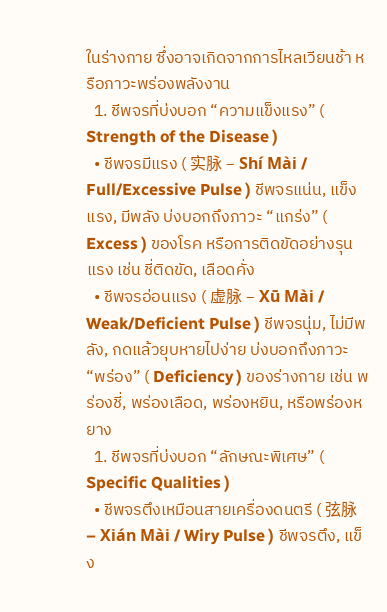ในร่างกาย ซึ่งอาจเกิดจากการไหลเวียนช้า หรือภาวะพร่องพลังงาน
  1. ชีพจรที่บ่งบอก “ความแข็งแรง” ( Strength of the Disease )
  • ชีพจรมีแรง ( 实脉 – Shí Mài / Full/Excessive Pulse ) ชีพจรแน่น, แข็งแรง, มีพลัง บ่งบอกถึงภาวะ “แกร่ง” ( Excess ) ของโรค หรือการติดขัดอย่างรุนแรง เช่น ชี่ติดขัด, เลือดคั่ง
  • ชีพจรอ่อนแรง ( 虚脉 – Xū Mài / Weak/Deficient Pulse ) ชีพจรนุ่ม, ไม่มีพลัง, กดแล้วยุบหายไปง่าย บ่งบอกถึงภาวะ “พร่อง” ( Deficiency ) ของร่างกาย เช่น พร่องชี่, พร่องเลือด, พร่องหยิน, หรือพร่องหยาง
  1. ชีพจรที่บ่งบอก “ลักษณะพิเศษ” ( Specific Qualities )
  • ชีพจรตึงเหมือนสายเครื่องดนตรี ( 弦脉 – Xián Mài / Wiry Pulse ) ชีพจรตึง, แข็ง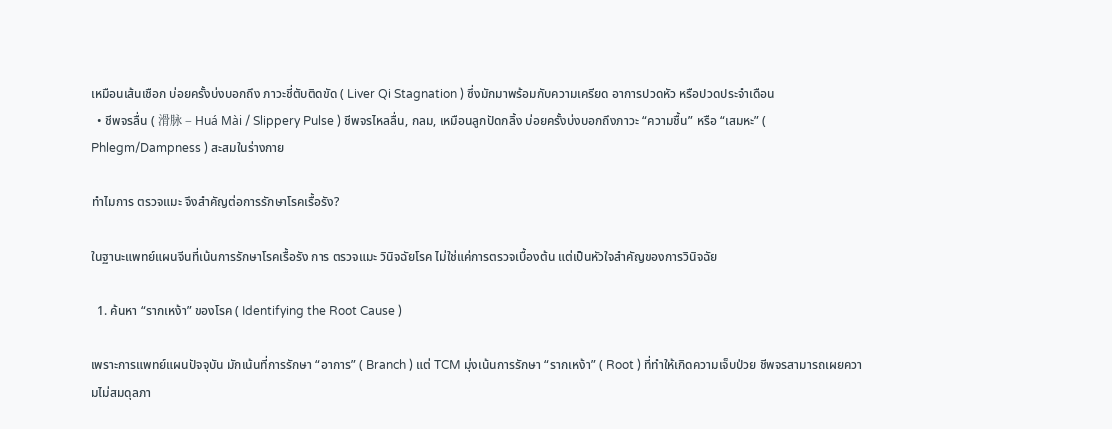เหมือนเส้นเชือก บ่อยครั้งบ่งบอกถึง ภาวะชี่ตับติดขัด ( Liver Qi Stagnation ) ซึ่งมักมาพร้อมกับความเครียด อาการปวดหัว หรือปวดประจำเดือน
  • ชีพจรลื่น ( 滑脉 – Huá Mài / Slippery Pulse ) ชีพจรไหลลื่น, กลม, เหมือนลูกปัดกลิ้ง บ่อยครั้งบ่งบอกถึงภาวะ “ความชื้น” หรือ “เสมหะ” ( Phlegm/Dampness ) สะสมในร่างกาย

ทำไมการ ตรวจแมะ จึงสำคัญต่อการรักษาโรคเรื้อรัง?

ในฐานะแพทย์แผนจีนที่เน้นการรักษาโรคเรื้อรัง การ ตรวจแมะ วินิจฉัยโรค ไม่ใช่แค่การตรวจเบื้องต้น แต่เป็นหัวใจสำคัญของการวินิจฉัย

  1. ค้นหา “รากเหง้า” ของโรค ( Identifying the Root Cause )

เพราะการแพทย์แผนปัจจุบัน มักเน้นที่การรักษา “อาการ” ( Branch ) แต่ TCM มุ่งเน้นการรักษา “รากเหง้า” ( Root ) ที่ทำให้เกิดความเจ็บป่วย ชีพจรสามารถเผยความไม่สมดุลภา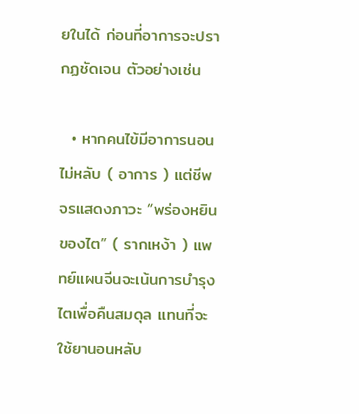ยในได้ ก่อนที่อาการจะปรากฏชัดเจน ตัวอย่างเช่น

  • หากคนไข้มีอาการนอนไม่หลับ ( อาการ ) แต่ชีพจรแสดงภาวะ “พร่องหยินของไต” ( รากเหง้า ) แพทย์แผนจีนจะเน้นการบำรุงไตเพื่อคืนสมดุล แทนที่จะใช้ยานอนหลับ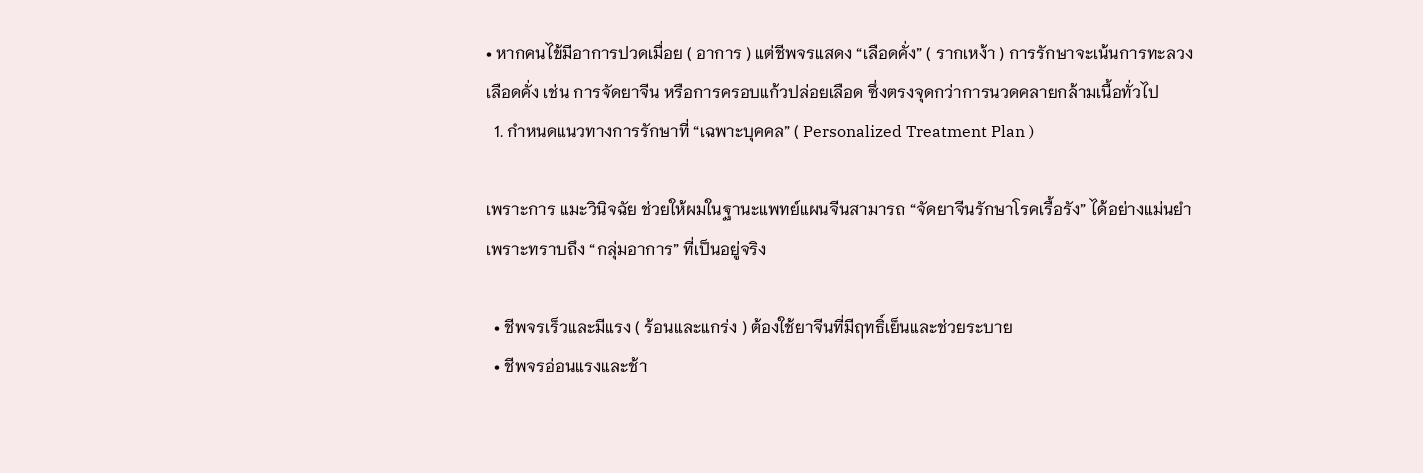• หากคนไข้มีอาการปวดเมื่อย ( อาการ ) แต่ชีพจรแสดง “เลือดคั่ง” ( รากเหง้า ) การรักษาจะเน้นการทะลวงเลือดคั่ง เช่น การจัดยาจีน หรือการครอบแก้วปล่อยเลือด ซึ่งตรงจุดกว่าการนวดคลายกล้ามเนื้อทั่วไป
  1. กำหนดแนวทางการรักษาที่ “เฉพาะบุคคล” ( Personalized Treatment Plan )

เพราะการ แมะวินิจฉัย ช่วยให้ผมในฐานะแพทย์แผนจีนสามารถ “จัดยาจีนรักษาโรคเรื้อรัง” ได้อย่างแม่นยำ เพราะทราบถึง “กลุ่มอาการ” ที่เป็นอยู่จริง

  • ชีพจรเร็วและมีแรง ( ร้อนและแกร่ง ) ต้องใช้ยาจีนที่มีฤทธิ์เย็นและช่วยระบาย
  • ชีพจรอ่อนแรงและช้า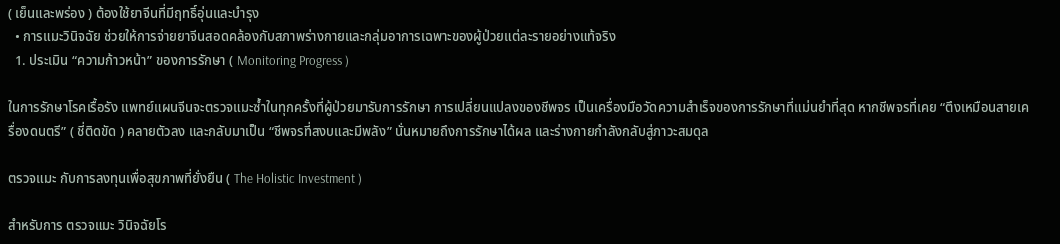( เย็นและพร่อง ) ต้องใช้ยาจีนที่มีฤทธิ์อุ่นและบำรุง
  • การแมะวินิจฉัย ช่วยให้การจ่ายยาจีนสอดคล้องกับสภาพร่างกายและกลุ่มอาการเฉพาะของผู้ป่วยแต่ละรายอย่างแท้จริง
  1. ประเมิน “ความก้าวหน้า” ของการรักษา ( Monitoring Progress )

ในการรักษาโรคเรื้อรัง แพทย์แผนจีนจะตรวจแมะซ้ำในทุกครั้งที่ผู้ป่วยมารับการรักษา การเปลี่ยนแปลงของชีพจร เป็นเครื่องมือวัดความสำเร็จของการรักษาที่แม่นยำที่สุด หากชีพจรที่เคย “ตึงเหมือนสายเครื่องดนตรี” ( ชี่ติดขัด ) คลายตัวลง และกลับมาเป็น “ชีพจรที่สงบและมีพลัง” นั่นหมายถึงการรักษาได้ผล และร่างกายกำลังกลับสู่ภาวะสมดุล

ตรวจแมะ กับการลงทุนเพื่อสุขภาพที่ยั่งยืน ( The Holistic Investment )

สำหรับการ ตรวจแมะ วินิจฉัยโร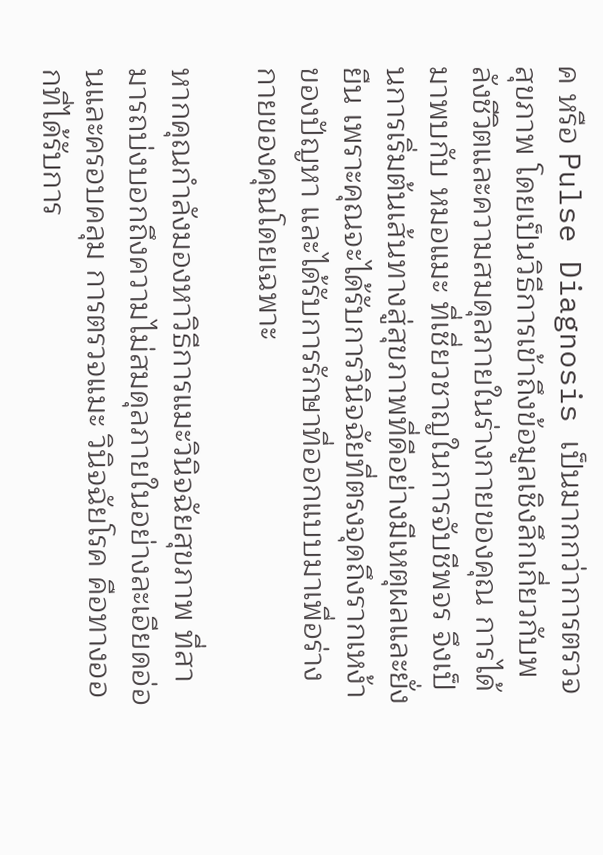ค หรือ Pulse Diagnosis เป็นมากกว่าการตรวจสุขภาพ โดยเป็นวิธีการเข้าถึงข้อมูลเชิงลึกเกี่ยวกับพลังชีวิตและความสมดุลภายในร่างกายของคุณ การได้มาพบกับ หมอแมะ ที่เชี่ยวชาญในการจับชีพจร จึงเป็นการเริ่มต้นเส้นทางสู่สุขภาพที่ดีอย่างมีเหตุผลและยั่งยืน เพราะคุณจะได้รับการวินิจฉัยที่ตรงจุดถึงรากเหง้าของปัญหา และได้รับการรักษาที่ออกแบบมาเพื่อร่างกายของคุณโดยเฉพาะ

หากคุณกำลังมองหาวิธีการแมะวินิจฉัยสุขภาพ ที่สามารถบ่งบอกถึงความไม่สมดุลภายในอย่างละเอียดอ่อนและครอบคลุม การตรวจแมะ วินิจฉัยโรค คือทางออกที่ได้รับการ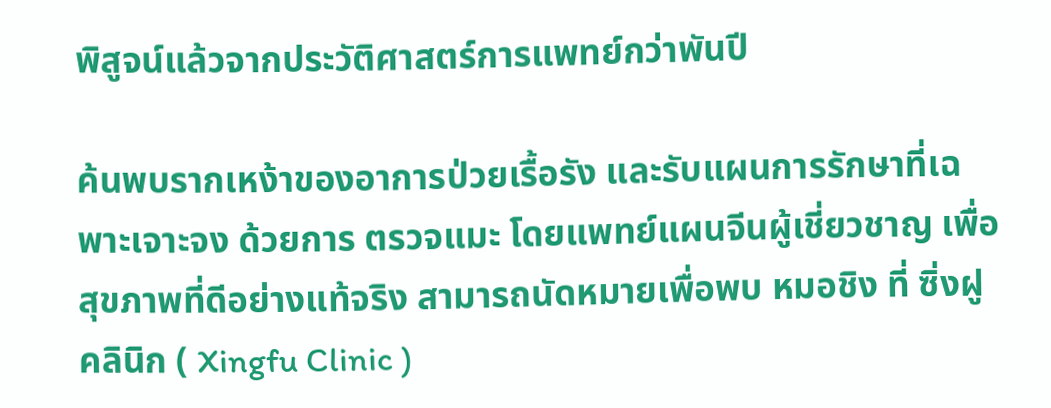พิสูจน์แล้วจากประวัติศาสตร์การแพทย์กว่าพันปี

ค้นพบรากเหง้าของอาการป่วยเรื้อรัง และรับแผนการรักษาที่เฉพาะเจาะจง ด้วยการ ตรวจแมะ โดยแพทย์แผนจีนผู้เชี่ยวชาญ เพื่อสุขภาพที่ดีอย่างแท้จริง สามารถนัดหมายเพื่อพบ หมอชิง ที่ ซิ่งฝู คลินิก ( Xingfu Clinic )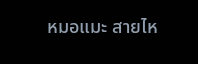หมอแมะ สายไห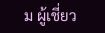ม ผู้เชี่ยว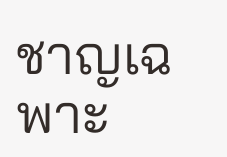ชาญเฉพาะ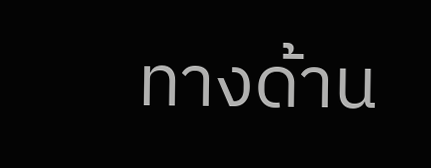ทางด้าน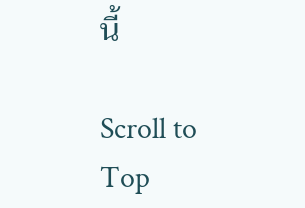นี้

Scroll to Top